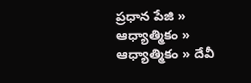ప్రధాన పేజి » ఆధ్యాత్మికం » ఆధ్యాత్మికం » దేవీ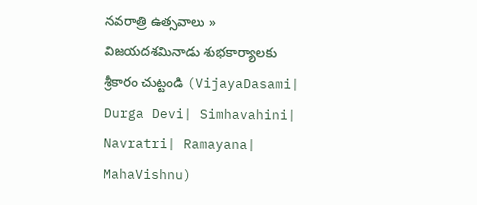నవరాత్రి ఉత్సవాలు » విజయదశమినాడు శుభకార్యాలకు శ్రీకారం చుట్టండి (VijayaDasami| Durga Devi| Simhavahini| Navratri| Ramayana| MahaVishnu)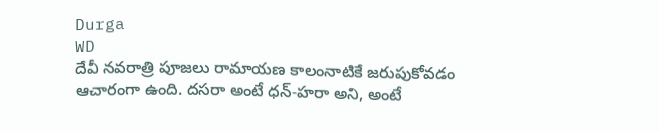Durga
WD
దేవీ నవరాత్రి పూజలు రామాయణ కాలంనాటికే జరుపుకోవడం ఆచారంగా ఉంది. దసరా అంటే ధన్-హరా అని, అంటే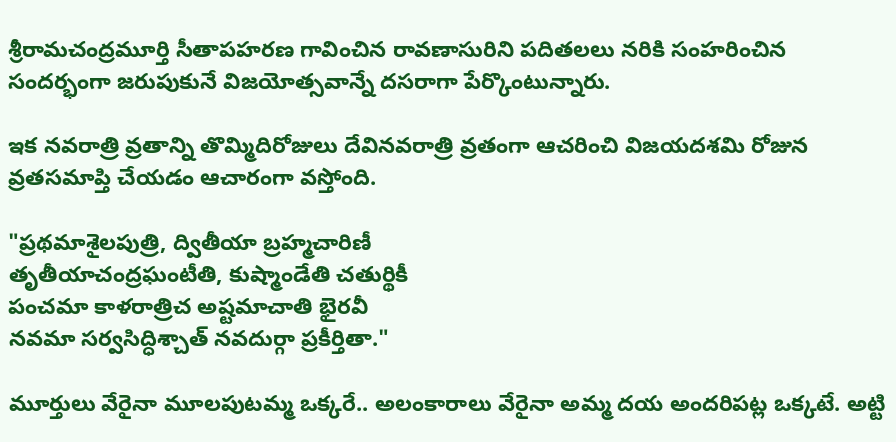శ్రీరామచంద్రమూర్తి సీతాపహరణ గావించిన రావణాసురిని పదితలలు నరికి సంహరించిన సందర్భంగా జరుపుకునే విజయోత్సవాన్నే దసరాగా పేర్కొంటున్నారు.

ఇక నవరాత్రి వ్రతాన్ని తొమ్మిదిరోజులు దేవినవరాత్రి వ్రతంగా ఆచరించి విజయదశమి రోజున వ్రతసమాప్తి చేయడం ఆచారంగా వస్తోంది.

"ప్రథమాశైలపుత్రి, ద్వితీయా బ్రహ్మచారిణీ
తృతీయాచంద్రఘంటీతి, కుష్మాండేతి చతుర్థికీ
పంచమా కాళరాత్రిచ అష్టమాచాతి భైరవీ
నవమా సర్వసిద్ధిశ్చాత్ నవదుర్గా ప్రకీర్తితా."

మూర్తులు వేరైనా మూలపుటమ్మ ఒక్కరే.. అలంకారాలు వేరైనా అమ్మ దయ అందరిపట్ల ఒక్కటే. అట్టి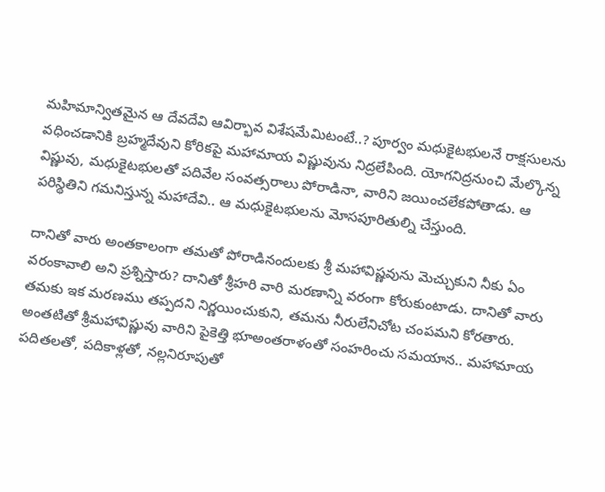మహిమాన్వితమైన ఆ దేవదేవి ఆవిర్భావ విశేషమేమిటంటే..? పూర్వం మధుకైటభులనే రాక్షసులను వధించడానికి బ్రహ్మదేవుని కోరికపై మహామాయ విష్ణువును నిద్రలేపింది. యోగనిద్రనుంచి మేల్కొన్న విష్ణువు, మధుకైటభులతో పదివేల సంవత్సరాలు పోరాడినా, వారిని జయించలేకపోతాడు. ఆ పరిస్థితిని గమనిస్తున్న మహాదేవి.. ఆ మధుకైటభులను మోసపూరితుల్ని చేస్తుంది.

దానితో వారు అంతకాలంగా తమతో పోరాడినందులకు శ్రీ మహావిష్ణవును మెచ్చుకుని నీకు ఏం వరంకావాలి అని ప్రశ్నిస్తారు? దానితో శ్రీహరి వారి మరణాన్ని వరంగా కోరుకుంటాడు. దానితో వారు తమకు ఇక మరణము తప్పదని నిర్ణయించుకుని, తమను నీరులేనిచోట చంపమని కోరతారు. అంతటితో శ్రీమహావిష్ణువు వారిని పైకెత్తి భూఅంతరాళంతో సంహరించు సమయాన.. మహామాయ పదితలతో, పదికాళ్లతో, నల్లనిరూపుతో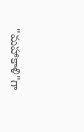"మహాకాళి"గా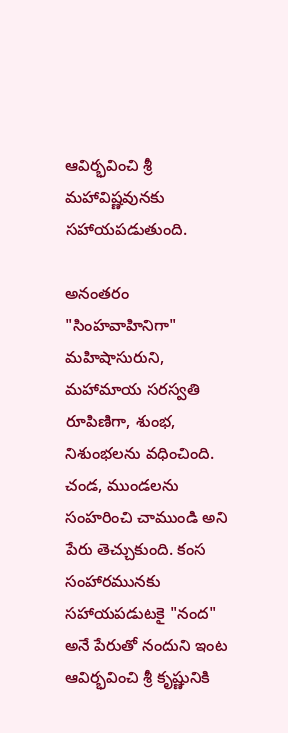ఆవిర్భవించి శ్రీ మహావిష్ణవునకు సహాయపడుతుంది.

అనంతరం "సింహవాహినిగా" మహిషాసురుని, మహామాయ సరస్వతి రూపిణిగా, శుంభ, నిశుంభలను వధించింది. చండ, ముండలను సంహరించి చాముండి అని పేరు తెచ్చుకుంది. కంస సంహారమునకు సహాయపడుటకై "నంద" అనే పేరుతో నందుని ఇంట ఆవిర్భవించి శ్రీ కృష్ణునికి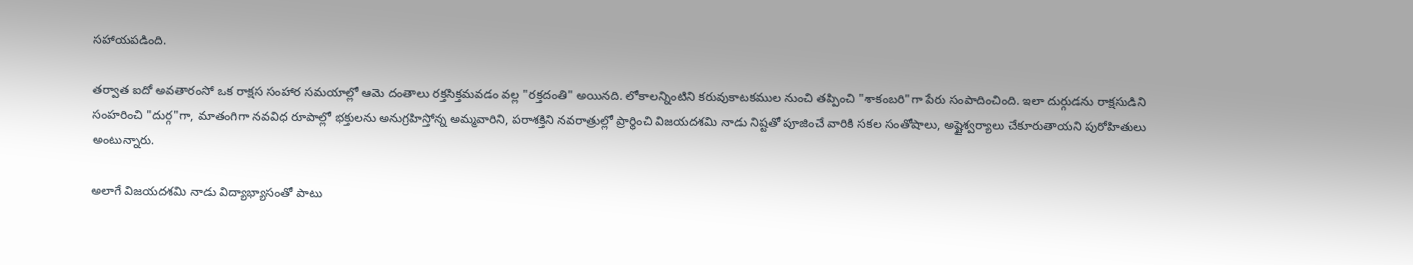సహాయపడింది.

తర్వాత ఐదో అవతారంసో ఒక రాక్షస సంహార సమయాల్లో ఆమె దంతాలు రక్తసిక్తమవడం వల్ల "రక్తదంతి" అయినది. లోకాలన్నింటిని కరువుకాటకముల నుంచి తప్పించి "శాకంబరి"గా పేరు సంపాదించింది. ఇలా దుర్గుడను రాక్షసుడిని సంహరించి "దుర్గ"గా, మాతంగిగా నవవిధ రూపాల్లో భక్తులను అనుగ్రహిస్తోన్న అమ్మవారిని, పరాశక్తిని నవరాత్రుల్లో ప్రార్థించి విజయదశమి నాడు నిష్టతో పూజించే వారికి సకల సంతోషాలు, అష్టైశ్వర్యాలు చేకూరుతాయని పురోహితులు అంటున్నారు.

అలాగే విజయదశమి నాడు విద్యాభ్యాసంతో పాటు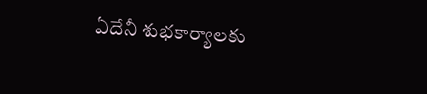ఏదేనీ శుభకార్యాలకు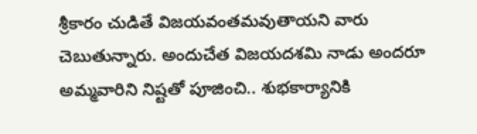శ్రీకారం చుడితే విజయవంతమవుతాయని వారు చెబుతున్నారు. అందుచేత విజయదశమి నాడు అందరూ అమ్మవారిని నిష్టతో పూజించి.. శుభకార్యానికి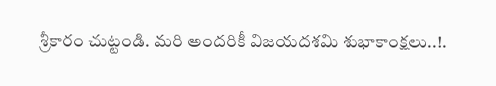శ్రీకారం చుట్టండి. మరి అందరికీ విజయదశమి శుభాకాంక్షలు..!.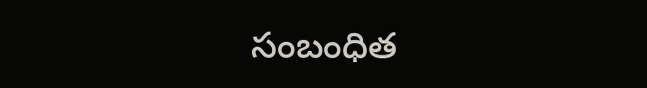సంబంధిత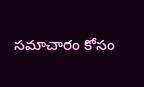సమాచారం కోసం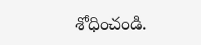శోధించండి.